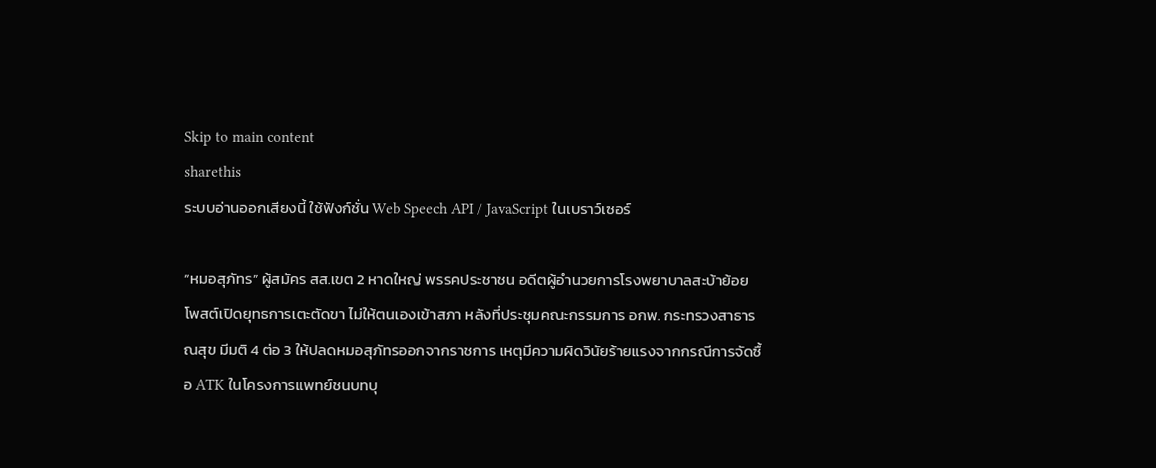Skip to main content
sharethis
ระบบอ่านออกเสียงนี้ ใช้ฟังก์ชั่น Web Speech API / JavaScript ในเบราว์เซอร์

“หมอสุภัทร” ผู้สมัคร สส.เขต 2 หาดใหญ่ พรรคประชาชน อดีตผู้อำนวยการโรงพยาบาลสะบ้าย้อย โพสต์เปิดยุทธการเตะตัดขา ไม่ให้ตนเองเข้าสภา หลังที่ประชุมคณะกรรมการ อกพ. กระทรวงสาธารณสุข มีมติ 4 ต่อ 3 ให้ปลดหมอสุภัทรออกจากราชการ เหตุมีความผิดวินัยร้ายแรงจากกรณีการจัดซื้อ ATK ในโครงการแพทย์ชนบทบุ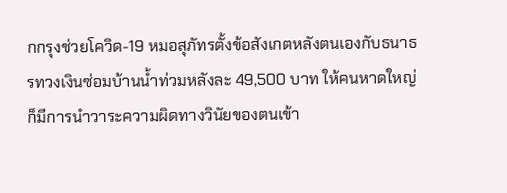กกรุงช่วยโควิด-19 หมอสุภัทรตั้งข้อสังเกตหลังตนเองกับธนาธรทวงเงินซ่อมบ้านน้ำท่วมหลังละ 49,500 บาท ให้คนหาดใหญ่ก็มีการนำวาระความผิดทางวินัยของตนเข้า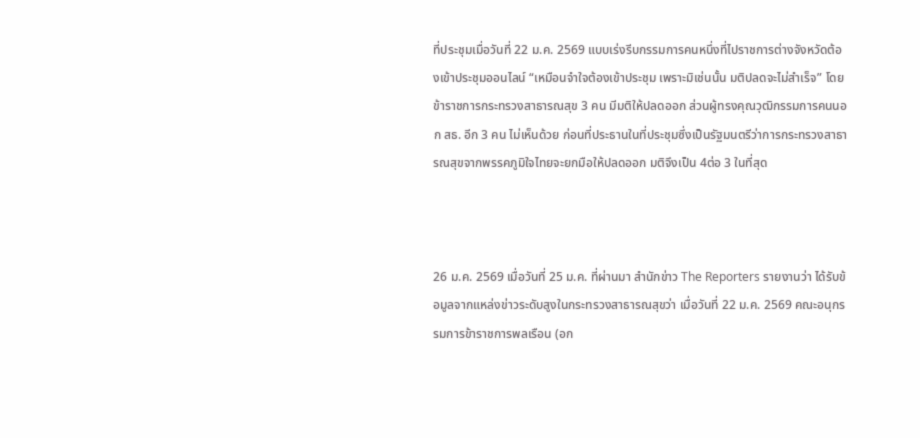ที่ประชุมเมื่อวันที่ 22 ม.ค. 2569 แบบเร่งรีบกรรมการคนหนึ่งที่ไปราชการต่างจังหวัดต้องเข้าประชุมออนไลน์ “เหมือนจำใจต้องเข้าประชุม เพราะมิเช่นนั้น มติปลดจะไม่สำเร็จ” โดยข้าราชการกระทรวงสาธารณสุข 3 คน มีมติให้ปลดออก ส่วนผู้ทรงคุณวุฒิกรรมการคนนอก สธ. อีก 3 คน ไม่เห็นด้วย ก่อนที่ประธานในที่ประชุมซึ่งเป็นรัฐมนตรีว่าการกระทรวงสาธารณสุขจากพรรคภูมิใจไทยจะยกมือให้ปลดออก มติจึงเป็น 4ต่อ 3 ในที่สุด



26 ม.ค. 2569 เมื่อวันที่ 25 ม.ค. ที่ผ่านมา สำนักข่าว The Reporters รายงานว่า ได้รับข้อมูลจากแหล่งข่าวระดับสูงในกระทรวงสาธารณสุขว่า เมื่อวันที่ 22 ม.ค. 2569 คณะอนุกรรมการข้าราชการพลเรือน (อก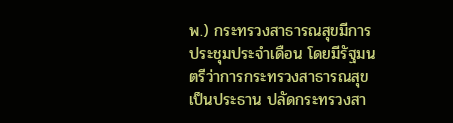พ.) กระทรวงสาธารณสุขมีการประชุมประจำเดือน โดยมีรัฐมนตรีว่าการกระทรวงสาธารณสุขเป็นประธาน ปลัดกระทรวงสา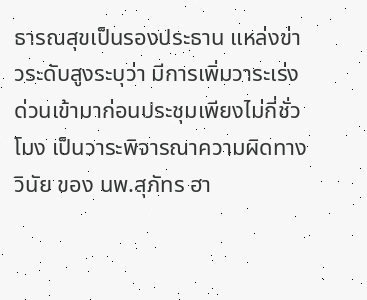ธารณสุขเป็นรองประธาน แหล่งข่าวระดับสูงระบุว่า มีการเพิ่มวาระเร่งด่วนเข้ามาก่อนประชุมเพียงไม่กี่ชั่วโมง เป็นวาระพิจารณาความผิดทางวินัย ของ นพ.สุภัทร ฮา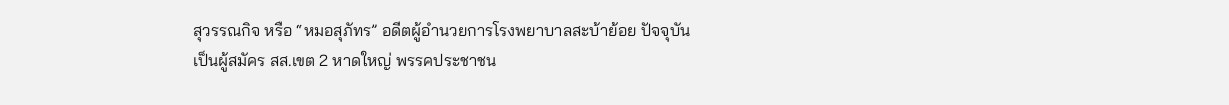สุวรรณกิจ หรือ “หมอสุภัทร” อดีตผู้อำนวยการโรงพยาบาลสะบ้าย้อย ปัจจุบันเป็นผู้สมัคร สส.เขต 2 หาดใหญ่ พรรคประชาชน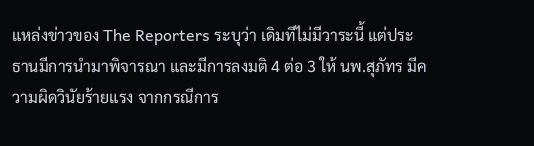แหล่งข่าวของ The Reporters ระบุว่า เดิมทีไม่มีวาระนี้ แต่ประธานมีการนำมาพิจารณา และมีการลงมติ 4 ต่อ 3 ให้ นพ.สุภัทร มีความผิดวินัยร้ายแรง จากกรณีการ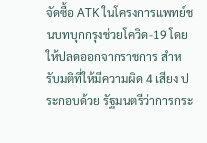จัดซื้อ ATK ในโครงการแพทย์ชนบทบุกกรุงช่วยโควิด-19 โดยให้ปลดออกจากราชการ สำหรับมติที่ให้มีความผิด 4 เสียง ประกอบด้วย รัฐมนตรีว่าการกระ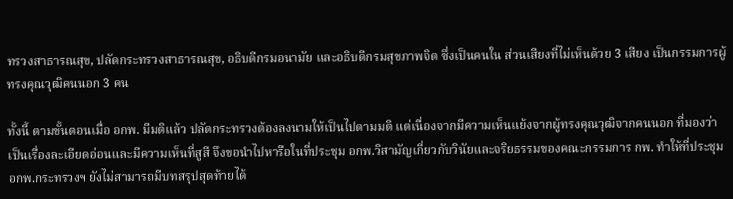ทรวงสาธารณสุข, ปลัดกระทรวงสาธารณสุข, อธิบดีกรมอนามัย และอธิบดีกรมสุขภาพจิต ซึ่งเป็นคนใน ส่วนเสียงที่ไม่เห็นด้วย 3 เสียง เป็นกรรมการผู้ทรงคุณวุฒิคนนอก 3 คน

ทั้งนี้ ตามขั้นตอนเมื่อ อกพ. มีมติแล้ว ปลัดกระทรวงต้องลงนามให้เป็นไปตามมติ แต่เนื่องจากมีความเห็นแย้งจากผู้ทรงคุณวุฒิจากคนนอก ที่มองว่าเป็นเรื่องละเอียดอ่อนและมีความเห็นที่สูสี จึงขอนำไปหารือในที่ประชุม อกพ.วิสามัญเกี่ยวกับวินัยและจริยธรรมของคณะกรรมการ กพ. ทำให้ที่ประชุม อกพ.กระทรวงฯ ยังไม่สามารถมีบทสรุปสุดท้ายได้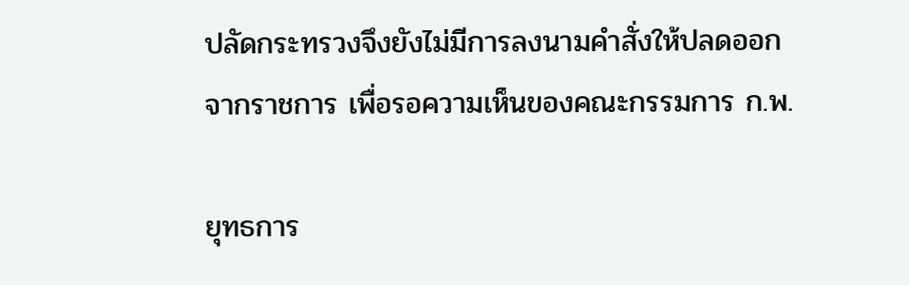ปลัดกระทรวงจึงยังไม่มีการลงนามคำสั่งให้ปลดออกจากราชการ เพื่อรอความเห็นของคณะกรรมการ ก.พ.

ยุทธการ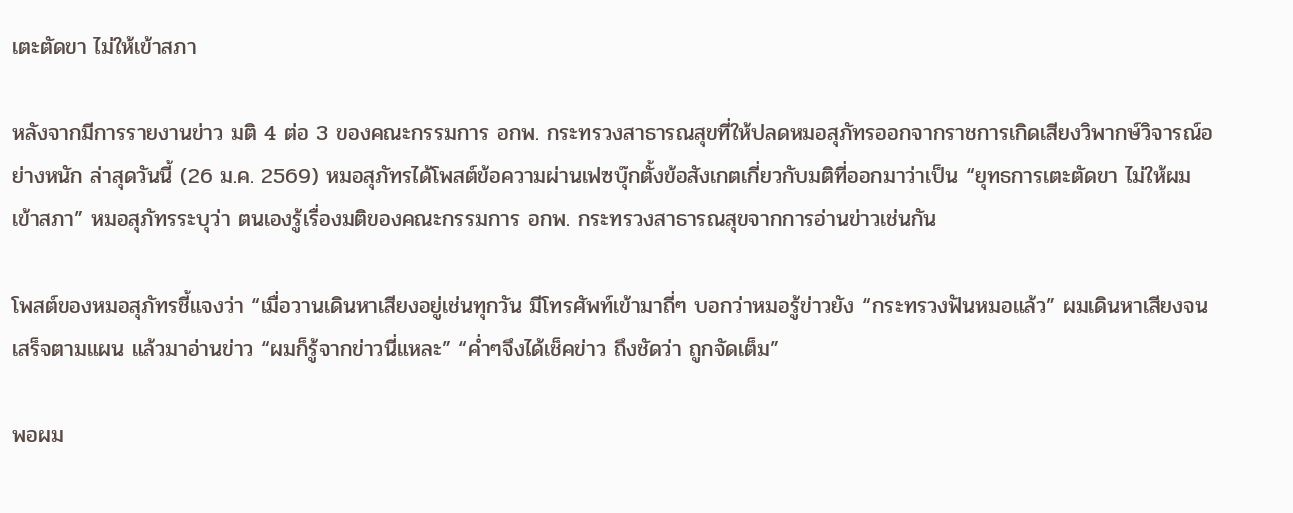เตะตัดขา ไม่ให้เข้าสภา

หลังจากมีการรายงานข่าว มติ 4 ต่อ 3 ของคณะกรรมการ อกพ. กระทรวงสาธารณสุขที่ให้ปลดหมอสุภัทรออกจากราชการเกิดเสียงวิพากษ์วิจารณ์อย่างหนัก ล่าสุดวันนี้ (26 ม.ค. 2569) หมอสุภัทรได้โพสต์ข้อความผ่านเฟซบุ๊กตั้งข้อสังเกตเกี่ยวกับมติที่ออกมาว่าเป็น “ยุทธการเตะตัดขา ไม่ให้ผมเข้าสภา” หมอสุภัทรระบุว่า ตนเองรู้เรื่องมติของคณะกรรมการ อกพ. กระทรวงสาธารณสุขจากการอ่านข่าวเช่นกัน

โพสต์ของหมอสุภัทรชี้แจงว่า “เมื่อวานเดินหาเสียงอยู่เช่นทุกวัน มีโทรศัพท์เข้ามาถี่ๆ บอกว่าหมอรู้ข่าวยัง “กระทรวงฟันหมอแล้ว” ผมเดินหาเสียงจนเสร็จตามแผน แล้วมาอ่านข่าว “ผมก็รู้จากข่าวนี่แหละ” “ค่ำๆจึงได้เช็คข่าว ถึงชัดว่า ถูกจัดเต็ม”

พอผม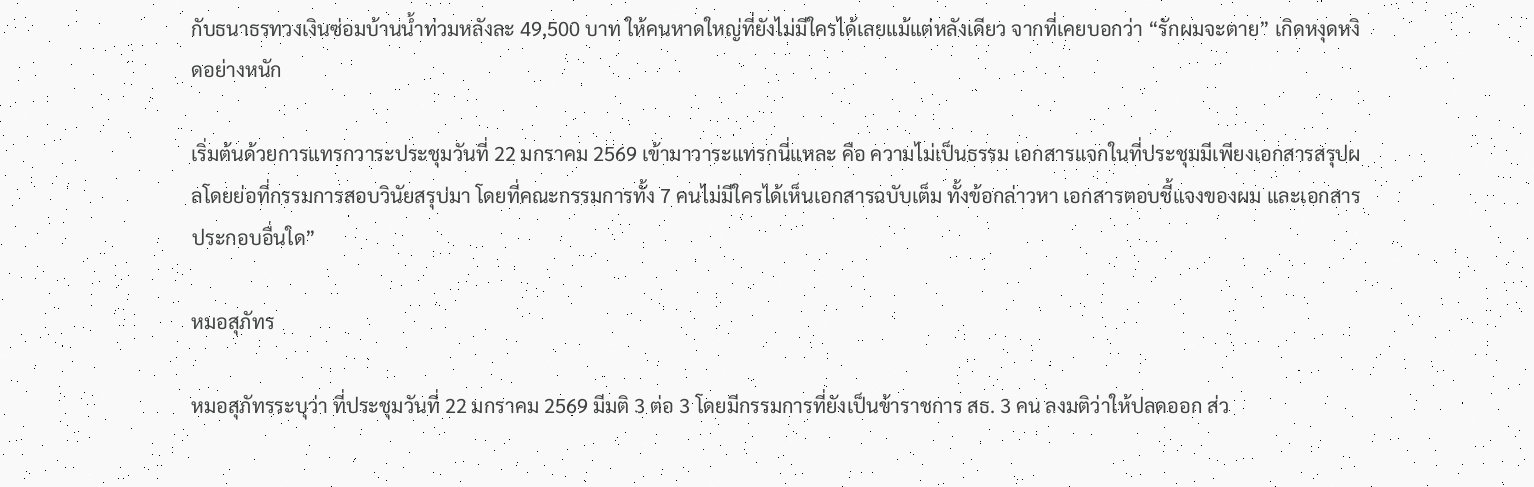กับธนาธรทวงเงินซ่อมบ้านน้ำท่วมหลังละ 49,500 บาท ให้คนหาดใหญ่ที่ยังไม่มีใครได้เลยแม้แต่หลังเดียว จากที่เคยบอกว่า “รักผมจะตาย” เกิดหงุดหงิดอย่างหนัก

เริ่มต้นด้วยการแทรกวาระประชุมวันที่ 22 มกราคม 2569 เข้ามาวาระแทรกนี่แหละ คือ ความไม่เป็นธรรม เอกสารแจกในที่ประชุมมีเพียงเอกสารสรุปผลโดยย่อที่กรรมการสอบวินัยสรุปมา โดยที่คณะกรรมการทั้ง 7 คนไม่มีใครได้เห็นเอกสารฉบับเต็ม ทั้งข้อกล่าวหา เอกสารตอบชี้แจงของผม และเอกสารประกอบอื่นใด”

หมอสุภัทร

หมอสุภัทรระบุว่า ที่ประชุมวันที่ 22 มกราคม 2569 มีมติ 3 ต่อ 3 โดยมีกรรมการที่ยังเป็นข้าราชการ สธ. 3 คน ลงมติว่าให้ปลดออก ส่ว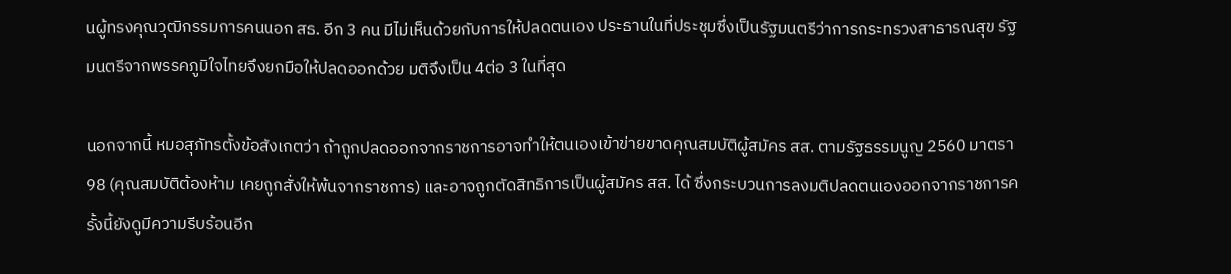นผู้ทรงคุณวุฒิกรรมการคนนอก สธ. อีก 3 คน มีไม่เห็นด้วยกับการให้ปลดตนเอง ประธานในที่ประชุมซึ่งเป็นรัฐมนตรีว่าการกระทรวงสาธารณสุข รัฐมนตรีจากพรรคภูมิใจไทยจึงยกมือให้ปลดออกด้วย มติจึงเป็น 4ต่อ 3 ในที่สุด

นอกจากนี้ หมอสุภัทรตั้งข้อสังเกตว่า ถ้าถูกปลดออกจากราชการอาจทำให้ตนเองเข้าข่ายขาดคุณสมบัติผู้สมัคร สส. ตามรัฐธรรมนูญ 2560 มาตรา 98 (คุณสมบัติต้องห้าม เคยถูกสั่งให้พ้นจากราชการ) และอาจถูกตัดสิทธิการเป็นผู้สมัคร สส. ได้ ซึ่งกระบวนการลงมติปลดตนเองออกจากราชการครั้งนี้ยังดูมีความรีบร้อนอีก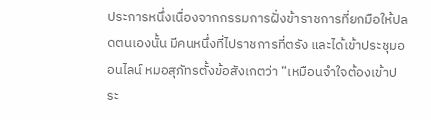ประการหนึ่งเนื่องจากกรรมการฝั่งข้าราชการที่ยกมือให้ปลดตนเองนั้น มีคนหนึ่งที่ไปราชการที่ตรัง และได้เข้าประชุมออนไลน์ หมอสุภัทรตั้งข้อสังเกตว่า “เหมือนจำใจต้องเข้าประ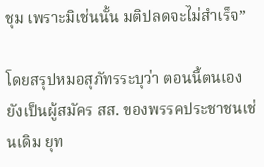ชุม เพราะมิเช่นนั้น มติปลดจะไม่สำเร็จ”

โดยสรุปหมอสุภัทรระบุว่า ตอนนี้ตนเองยังเป็นผู้สมัคร สส. ของพรรคประชาชนเช่นเดิม ยุท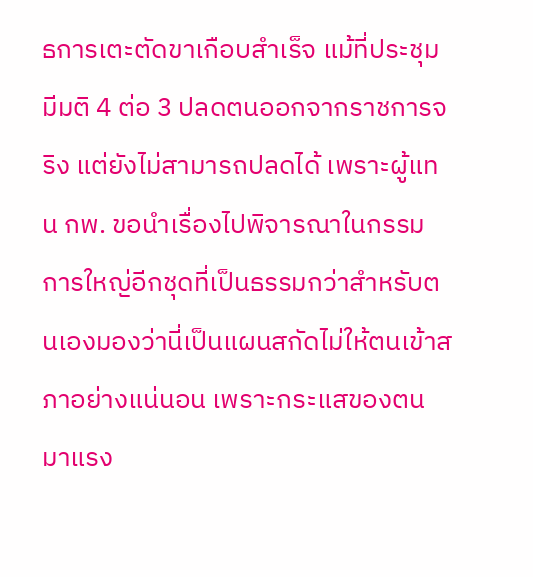ธการเตะตัดขาเกือบสำเร็จ แม้ที่ประชุมมีมติ 4 ต่อ 3 ปลดตนออกจากราชการจริง แต่ยังไม่สามารถปลดได้ เพราะผู้แทน กพ. ขอนำเรื่องไปพิจารณาในกรรมการใหญ่อีกชุดที่เป็นธรรมกว่าสำหรับตนเองมองว่านี่เป็นแผนสกัดไม่ให้ตนเข้าสภาอย่างแน่นอน เพราะกระแสของตนมาแรง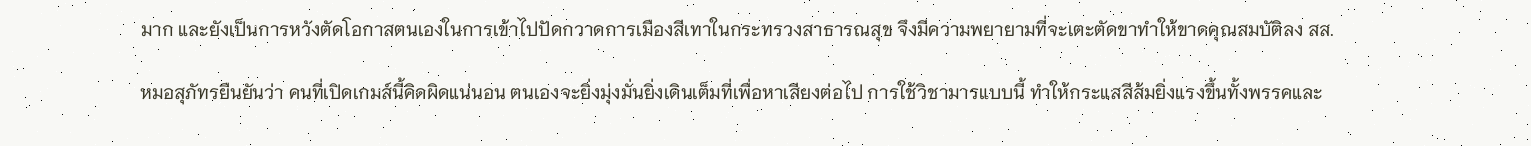มาก และยังเป็นการหวังตัดโอกาสตนเองในการเข้าไปปัดกวาดการเมืองสีเทาในกระทรวงสาธารณสุข จึงมีความพยายามที่จะเตะตัดขาทำให้ขาดคุณสมบัติลง สส.

หมอสุภัทรยืนยันว่า คนที่เปิดเกมส์นี้คิดผิดแน่นอน ตนเองจะยิ่งมุ่งมั่นยิ่งเดินเต็มที่เพื่อหาเสียงต่อไป การใช้วิชามารแบบนี้ ทำให้กระแสสีส้มยิ่งแรงขึ้นทั้งพรรคและ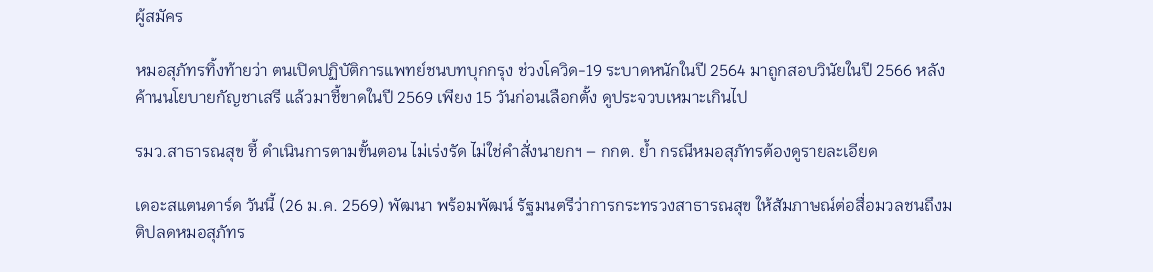ผู้สมัคร

หมอสุภัทรทิ้งท้ายว่า ตนเปิดปฏิบัติการแพทย์ชนบทบุกกรุง ช่วงโควิด-19 ระบาดหนักในปี 2564 มาถูกสอบวินัยในปี 2566 หลังค้านนโยบายกัญชาเสรี แล้วมาชี้ขาดในปี 2569 เพียง 15 วันก่อนเลือกตั้ง ดูประจวบเหมาะเกินไป

รมว.สาธารณสุข ชี้ ดำเนินการตามขั้นตอน ไม่เร่งรัด ไม่ใช่คำสั่งนายกฯ – กกต. ย้ำ กรณีหมอสุภัทรต้องดูรายละเอียด

เดอะสแตนดาร์ด วันนี้ (26 ม.ค. 2569) พัฒนา พร้อมพัฒน์ รัฐมนตรีว่าการกระทรวงสาธารณสุข ให้สัมภาษณ์ต่อสื่อมวลชนถึงมติปลดหมอสุภัทร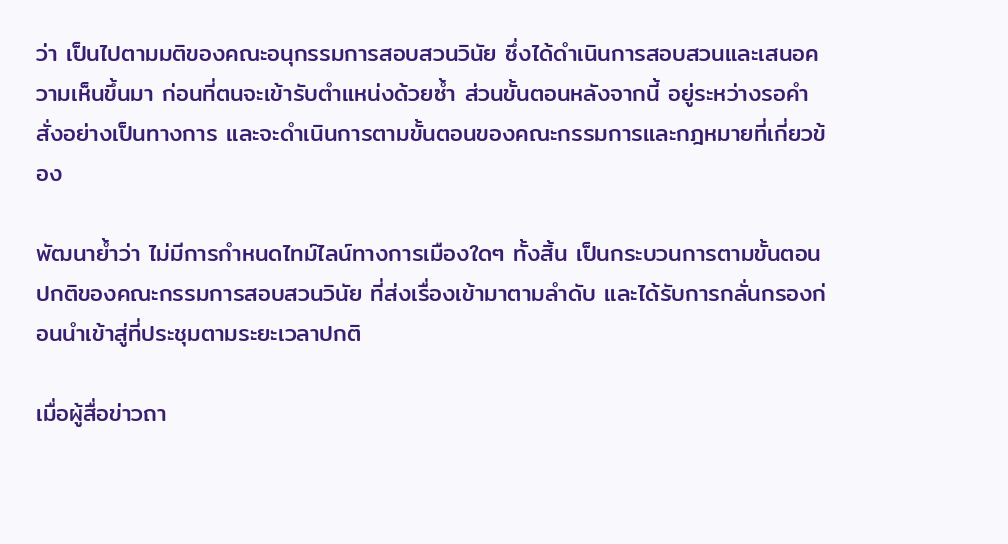ว่า เป็นไปตามมติของคณะอนุกรรมการสอบสวนวินัย ซึ่งได้ดำเนินการสอบสวนและเสนอความเห็นขึ้นมา ก่อนที่ตนจะเข้ารับตำแหน่งด้วยซ้ำ ส่วนขั้นตอนหลังจากนี้ อยู่ระหว่างรอคำสั่งอย่างเป็นทางการ และจะดำเนินการตามขั้นตอนของคณะกรรมการและกฎหมายที่เกี่ยวข้อง

พัฒนาย้ำว่า ไม่มีการกำหนดไทม์ไลน์ทางการเมืองใดๆ ทั้งสิ้น เป็นกระบวนการตามขั้นตอนปกติของคณะกรรมการสอบสวนวินัย ที่ส่งเรื่องเข้ามาตามลำดับ และได้รับการกลั่นกรองก่อนนำเข้าสู่ที่ประชุมตามระยะเวลาปกติ

เมื่อผู้สื่อข่าวถา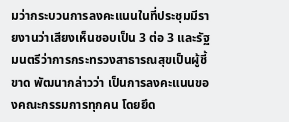มว่ากระบวนการลงคะแนนในที่ประชุมมีรายงานว่าเสียงเห็นชอบเป็น 3 ต่อ 3 และรัฐมนตรีว่าการกระทรวงสาธารณสุขเป็นผู้ชี้ขาด พัฒนากล่าวว่า เป็นการลงคะแนนของคณะกรรมการทุกคน โดยยึด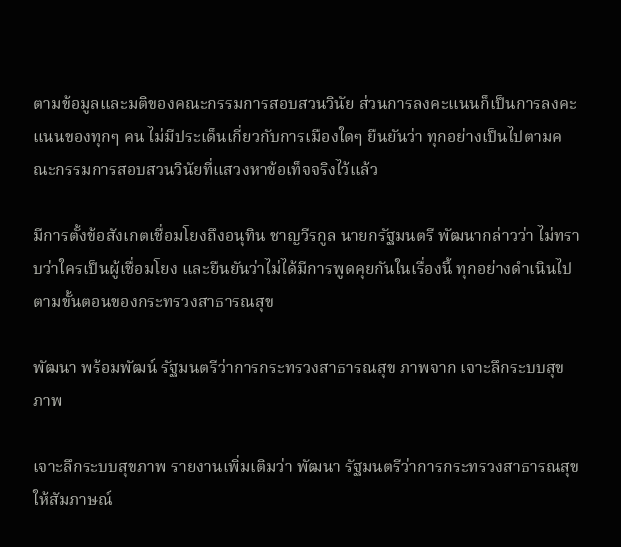ตามข้อมูลและมติของคณะกรรมการสอบสวนวินัย ส่วนการลงคะแนนก็เป็นการลงคะแนนของทุกๆ คน ไม่มีประเด็นเกี่ยวกับการเมืองใดๆ ยืนยันว่า ทุกอย่างเป็นไปตามคณะกรรมการสอบสวนวินัยที่แสวงหาข้อเท็จจริงไว้แล้ว

มีการตั้งข้อสังเกตเชื่อมโยงถึงอนุทิน ชาญวีรกูล นายกรัฐมนตรี พัฒนากล่าวว่า ไม่ทราบว่าใครเป็นผู้เชื่อมโยง และยืนยันว่าไม่ได้มีการพูดคุยกันในเรื่องนี้ ทุกอย่างดำเนินไปตามขั้นตอนของกระทรวงสาธารณสุข

พัฒนา พร้อมพัฒน์ รัฐมนตรีว่าการกระทรวงสาธารณสุข ภาพจาก เจาะลึกระบบสุขภาพ

เจาะลึกระบบสุขภาพ รายงานเพิ่มเติมว่า พัฒนา รัฐมนตรีว่าการกระทรวงสาธารณสุข ให้สัมภาษณ์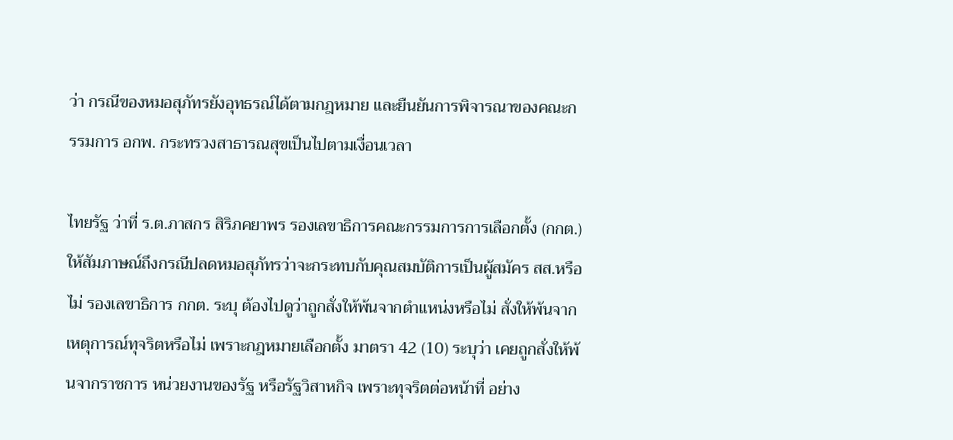ว่า กรณีของหมอสุภัทรยังอุทธรณ์ได้ตามกฎหมาย และยืนยันการพิจารณาของคณะกรรมการ อกพ. กระทรวงสาธารณสุขเป็นไปตามเงื่อนเวลา

ไทยรัฐ ว่าที่ ร.ต.ภาสกร สิริภคยาพร รองเลขาธิการคณะกรรมการการเลือกตั้ง (กกต.) ให้สัมภาษณ์ถึงกรณีปลดหมอสุภัทรว่าจะกระทบกับคุณสมบัติการเป็นผู้สมัคร สส.หรือไม่ รองเลขาธิการ กกต. ระบุ ต้องไปดูว่าถูกสั่งให้พ้นจากตำแหน่งหรือไม่ สั่งให้พ้นจากเหตุการณ์ทุจริตหรือไม่ เพราะกฎหมายเลือกตั้ง มาตรา 42 (10) ระบุว่า เคยถูกสั่งให้พ้นจากราชการ หน่วยงานของรัฐ หรือรัฐวิสาหกิจ เพราะทุจริตต่อหน้าที่ อย่าง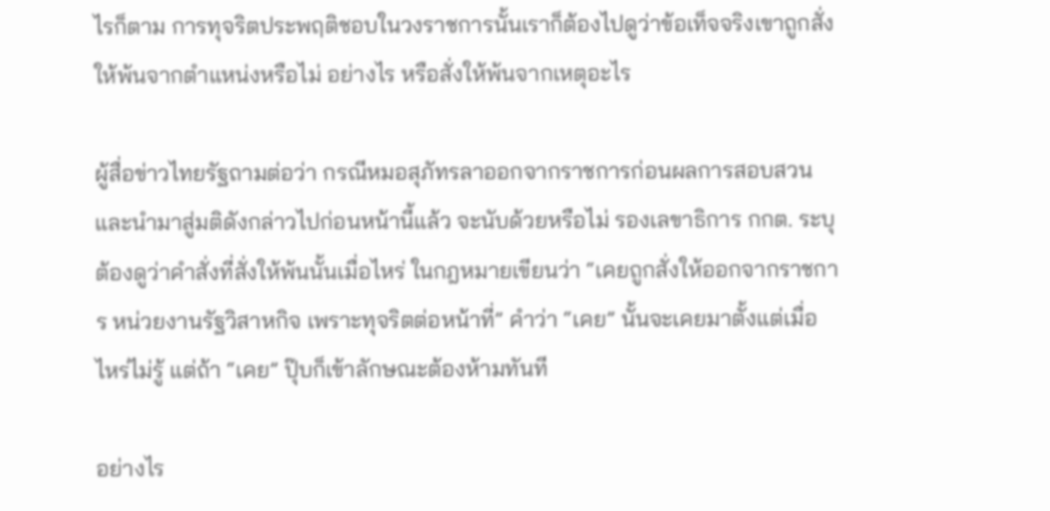ไรก็ตาม การทุจริตประพฤติชอบในวงราชการนั้นเราก็ต้องไปดูว่าข้อเท็จจริงเขาถูกสั่งให้พ้นจากตำแหน่งหรือไม่ อย่างไร หรือสั่งให้พ้นจากเหตุอะไร

ผู้สื่อข่าวไทยรัฐถามต่อว่า กรณีหมอสุภัทรลาออกจากราชการก่อนผลการสอบสวน และนำมาสู่มติดังกล่าวไปก่อนหน้านี้แล้ว จะนับด้วยหรือไม่ รองเลขาธิการ กกต. ระบุ ต้องดูว่าคำสั่งที่สั่งให้พ้นนั้นเมื่อไหร่ ในกฎหมายเขียนว่า “เคยถูกสั่งให้ออกจากราชการ หน่วยงานรัฐวิสาหกิจ เพราะทุจริตต่อหน้าที่” คำว่า “เคย” นั้นจะเคยมาตั้งแต่เมื่อไหร่ไม่รู้ แต่ถ้า “เคย” ปุ๊บก็เข้าลักษณะต้องห้ามทันที

อย่างไร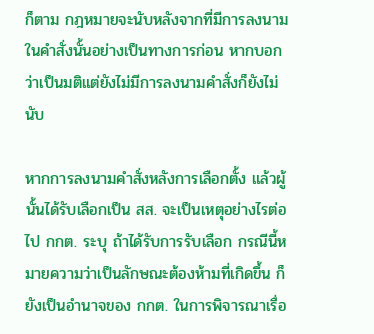ก็ตาม กฎหมายจะนับหลังจากที่มีการลงนามในคำสั่งนั้นอย่างเป็นทางการก่อน หากบอกว่าเป็นมติแต่ยังไม่มีการลงนามคำสั่งก็ยังไม่นับ

หากการลงนามคำสั่งหลังการเลือกตั้ง แล้วผู้นั้นได้รับเลือกเป็น สส. จะเป็นเหตุอย่างไรต่อไป กกต. ระบุ ถ้าได้รับการรับเลือก กรณีนี้หมายความว่าเป็นลักษณะต้องห้ามที่เกิดขึ้น ก็ยังเป็นอำนาจของ กกต. ในการพิจารณาเรื่อ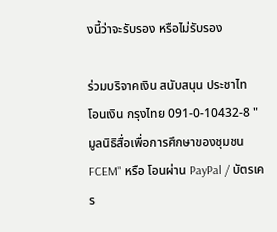งนี้ว่าจะรับรอง หรือไม่รับรอง

ร่วมบริจาคเงิน สนับสนุน ประชาไท
โอนเงิน กรุงไทย 091-0-10432-8 "มูลนิธิสื่อเพื่อการศึกษาของชุมชน FCEM" หรือ โอนผ่าน PayPal / บัตรเคร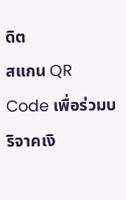ดิต
สแกน QR Code เพื่อร่วมบริจาคเงิ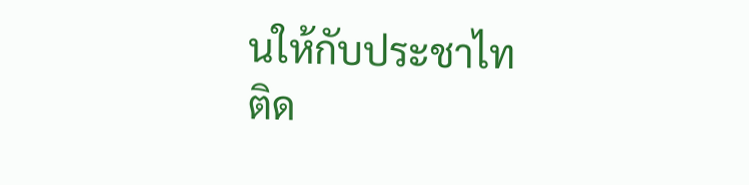นให้กับประชาไท
ติด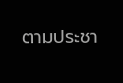ตามประชา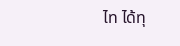ไท ได้ทุ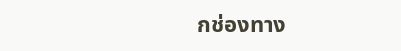กช่องทาง